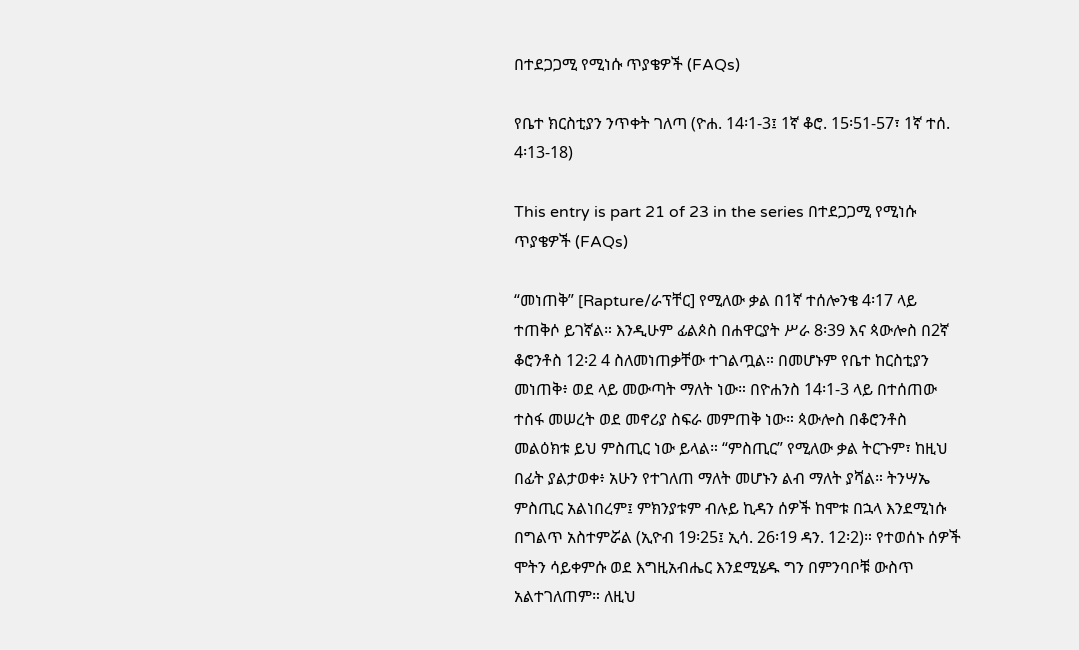በተደጋጋሚ የሚነሱ ጥያቄዎች (FAQs)

የቤተ ክርስቲያን ንጥቀት ገለጣ (ዮሐ. 14፡1-3፤ 1ኛ ቆሮ. 15፡51-57፣ 1ኛ ተሰ. 4፡13-18)

This entry is part 21 of 23 in the series በተደጋጋሚ የሚነሱ ጥያቄዎች (FAQs)

“መነጠቅ” [Rapture/ራፕቸር] የሚለው ቃል በ1ኛ ተሰሎንቄ 4፡17 ላይ ተጠቅሶ ይገኛል። እንዲሁም ፊልጶስ በሐዋርያት ሥራ 8፡39 እና ጳውሎስ በ2ኛ ቆሮንቶስ 12፡2 4 ስለመነጠቃቸው ተገልጧል። በመሆኑም የቤተ ከርስቲያን መነጠቅ፥ ወደ ላይ መውጣት ማለት ነው። በዮሐንስ 14፡1-3 ላይ በተሰጠው ተስፋ መሠረት ወደ መኖሪያ ስፍራ መምጠቅ ነው። ጳውሎስ በቆሮንቶስ መልዕክቱ ይህ ምስጢር ነው ይላል። “ምስጢር” የሚለው ቃል ትርጉም፣ ከዚህ በፊት ያልታወቀ፥ አሁን የተገለጠ ማለት መሆኑን ልብ ማለት ያሻል። ትንሣኤ ምስጢር አልነበረም፤ ምክንያቱም ብሉይ ኪዳን ሰዎች ከሞቱ በኋላ እንደሚነሱ በግልጥ አስተምሯል (ኢዮብ 19፡25፤ ኢሳ. 26፡19 ዳን. 12፡2)። የተወሰኑ ሰዎች ሞትን ሳይቀምሱ ወደ እግዚአብሔር እንደሚሄዱ ግን በምንባቦቹ ውስጥ አልተገለጠም። ለዚህ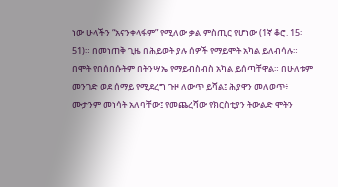ነው ሁላችን “አናንቀላፋም” የሚለው ቃል ምስጢር የሆነው (1ኛ ቆሮ. 15፡51)። በመነጠቅ ጊዜ በሕይወት ያሉ ሰዎች የማይሞት አካል ይለብሳሉ። በሞት የበሰበሱትም በትንሣኤ የማይብስብስ አካል ይሰጣቸዋል። በሁለቱም መንገድ ወደ ሰማይ የሚደረግ ጉዞ ለውጥ ይሻል፤ ሕያዋን መለወጥ፥ ሙታንም መነሳት አለባቸው፤ የመጨረሻው የክርስቲያን ትውልድ ሞትን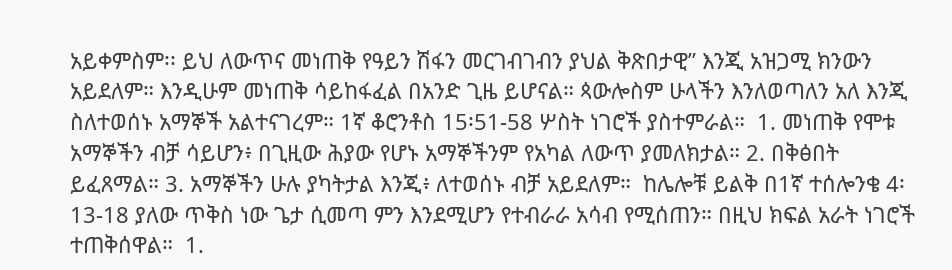አይቀምስም፡፡ ይህ ለውጥና መነጠቅ የዓይን ሽፋን መርገብገብን ያህል ቅጽበታዊ” እንጂ አዝጋሚ ክንውን አይደለም። እንዲሁም መነጠቅ ሳይከፋፈል በአንድ ጊዜ ይሆናል። ጳውሎስም ሁላችን እንለወጣለን አለ እንጂ ስለተወሰኑ አማኞች አልተናገረም። 1ኛ ቆሮንቶስ 15፡51-58 ሦስት ነገሮች ያስተምራል።  1. መነጠቅ የሞቱ አማኞችን ብቻ ሳይሆን፥ በጊዚው ሕያው የሆኑ አማኞችንም የአካል ለውጥ ያመለክታል። 2. በቅፅበት ይፈጸማል። 3. አማኞችን ሁሉ ያካትታል እንጂ፥ ለተወሰኑ ብቻ አይደለም።  ከሌሎቹ ይልቅ በ1ኛ ተሰሎንቄ 4፡13-18 ያለው ጥቅስ ነው ጌታ ሲመጣ ምን እንደሚሆን የተብራራ አሳብ የሚሰጠን። በዚህ ክፍል አራት ነገሮች ተጠቅሰዋል።  1.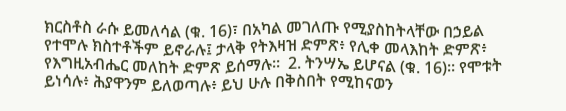ክርስቶስ ራሱ ይመለሳል (ቁ. 16)፣ በአካል መገለጡ የሚያስከትላቸው በኃይል የተሞሉ ክስተቶችም ይኖራሉ፤ ታላቅ የትእዛዝ ድምጽ፥ የሊቀ መላእከት ድምጽ፥ የእግዚአብሔር መለከት ድምጽ ይሰማሉ።  2. ትንሣኤ ይሆናል (ቁ. 16)። የሞቱት ይነሳሉ፥ ሕያዋንም ይለወጣሉ፥ ይህ ሁሉ በቅስበት የሚከናወን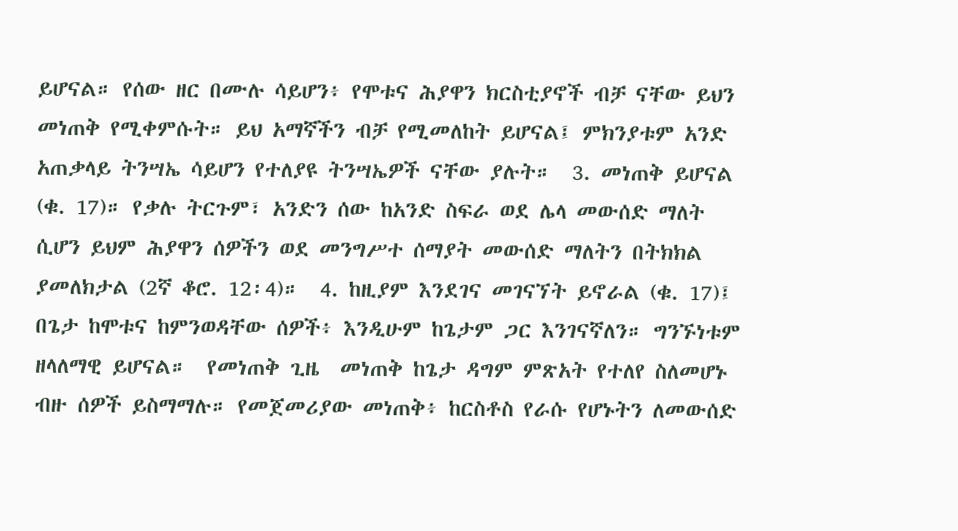ይሆናል። የሰው ዘር በሙሉ ሳይሆን፥ የሞቱና ሕያዋን ክርስቲያኖች ብቻ ናቸው ይህን መነጠቅ የሚቀምሱት። ይህ አማኛችን ብቻ የሚመለከት ይሆናል፤ ምክንያቱም አንድ አጠቃላይ ትንሣኤ ሳይሆን የተለያዩ ትንሣኤዎች ናቸው ያሉት።  3. መነጠቅ ይሆናል (ቁ. 17)። የቃሉ ትርጉም፣ አንድን ሰው ከአንድ ስፍራ ወደ ሌላ መውሰድ ማለት ሲሆን ይህም ሕያዋን ሰዎችን ወደ መንግሥተ ሰማያት መውሰድ ማለትን በትክክል ያመለክታል (2ኛ ቆሮ. 12፡4)።  4. ከዚያም እንደገና መገናኘት ይኖራል (ቁ. 17)፤ በጌታ ከሞቱና ከምንወዳቸው ሰዎች፥ እንዲሁም ከጌታም ጋር እንገናኛለን። ግንኙነቱም ዘላለማዊ ይሆናል።  የመነጠቅ ጊዜ  መነጠቅ ከጌታ ዳግም ምጽአት የተለየ ስለመሆኑ ብዙ ሰዎች ይስማማሉ። የመጀመሪያው መነጠቅ፥ ከርስቶስ የራሱ የሆኑትን ለመውሰድ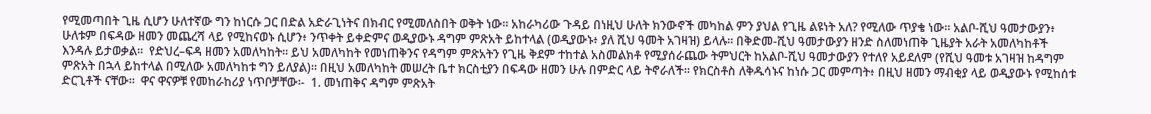የሚመጣበት ጊዜ ሲሆን ሁለተኛው ግን ከነርሱ ጋር በድል አድራጊነትና በክብር የሚመለስበት ወቅት ነው። አከራካሪው ጉዳይ በነዚህ ሁለት ክንውኖች መካከል ምን ያህል የጊዜ ልዩነት አለ? የሚለው ጥያቄ ነው። አልቦ-ሺህ ዓመታውያን፥ ሁለቱም በፍዳው ዘመን መጨረሻ ላይ የሚከናወኑ ሲሆን፥ ንጥቀት ይቀድምና ወዲያውኑ ዳግም ምጽአት ይከተላል (ወዲያውኑ፥ ያለ ሺህ ዓመት አገዛዝ) ይላሉ። በቅድመ-ሺህ ዓመታውያን ዘንድ ስለመነጠቅ ጊዜያት አራት አመለካከቶች እንዳሉ ይታወቃል።  የድህረ–ፍዳ ዘመን አመለካከት። ይህ አመለካከት የመነጠቅንና የዳግም ምጽአትን የጊዜ ቅደም ተከተል አስመልክቶ የሚያሰራጨው ትምህርት ከአልቦ-ሺህ ዓመታውያን የተለየ አይደለም (የሺህ ዓመቱ አገዛዝ ከዳግም ምጽአት በኋላ ይከተላል በሚለው አመለካከቱ ግን ይለያል)። በዚህ አመለካከት መሠረት ቤተ ክርስቲያን በፍዳው ዘመን ሁሉ በምድር ላይ ትኖራለች። የክርስቶስ ለቅዱሳኑና ከነሱ ጋር መምጣት፥ በዚህ ዘመን ማብቂያ ላይ ወዲያውኑ የሚከሰቱ ድርጊቶች ናቸው።  ዋና ዋናዎቹ የመከራከሪያ ነጥቦቻቸው፡-  1. መነጠቅና ዳግም ምጽአት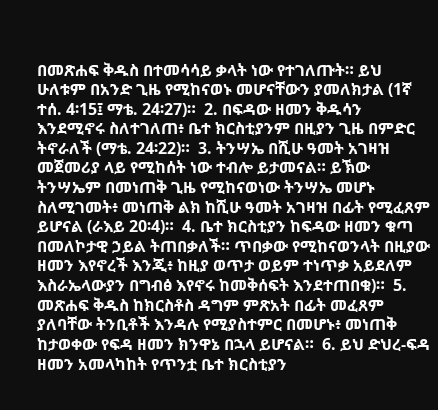በመጽሐፍ ቅዱስ በተመሳሳይ ቃላት ነው የተገለጡት። ይህ ሁለቱም በአንድ ጊዜ የሚከናወኑ መሆናቸውን ያመለክታል (1ኛ ተሰ. 4፡15፤ ማቴ. 24፡27)።  2. በፍዳው ዘመን ቅዱሳን እንደሚኖሩ ስለተገለጠ፥ ቤተ ክርስቲያንም በዚያን ጊዜ በምድር ትኖራለች (ማቴ. 24፡22)።  3. ትንሣኤ በሺሁ ዓመት አገዛዝ መጀመሪያ ላይ የሚከሰት ነው ተብሎ ይታመናል። ይኽው ትንሣኤም በመነጠቅ ጊዜ የሚከናወነው ትንሣኤ መሆኑ ስለሚገመት፥ መነጠቅ ልክ ከሺሁ ዓመት አገዛዝ በፊት የሚፈጸም ይሆናል (ራእይ 20፡4)።  4. ቤተ ክርስቲያን ከፍዳው ዘመን ቁጣ በመለኮታዊ ኃይል ትጠበቃለች። ጥበቃው የሚከናወንላት በዚያው ዘመን እየኖረች እንጂ፥ ከዚያ ወጥታ ወይም ተነጥቃ አይደለም እስራኤላውያን በግብፅ እየኖሩ ከመቅሰፍት እንደተጠበቁ)።  5. መጽሐፍ ቅዱስ ከክርስቶስ ዳግም ምጽአት በፊት መፈጸም ያለባቸው ትንቢቶች እንዳሉ የሚያስተምር በመሆኑ፥ መነጠቅ ከታወቀው የፍዳ ዘመን ክንዋኔ በኋላ ይሆናል።  6. ይህ ድህረ-ፍዳ ዘመን አመላካከት የጥንቷ ቤተ ክርስቲያን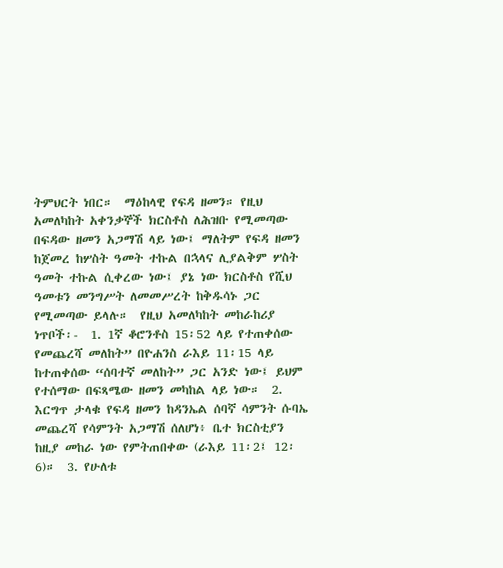ትምህርት ነበር።  ማዕከላዊ የፍዳ ዘመን። የዚህ አመለካከት አቀንቃኞች ክርስቶስ ለሕዝቡ የሚመጣው በፍዳው ዘመን አጋማሽ ላይ ነው፤ ማለትም የፍዳ ዘመን ከጀመረ ከሦስት ዓመት ተኩል በኋላና ሊያልቅም ሦስት ዓመት ተኩል ሲቀረው ነው፤ ያኔ ነው ክርስቶስ የሺህ ዓመቱን መንግሥት ለመመሥረት ከቅዱሳኑ ጋር የሚመጣው ይላሉ።  የዚህ አመለካከት መከራከሪያ ነጥቦች፡-  1. 1ኛ ቆሮንቶስ 15፡52 ላይ የተጠቀሰው የመጨረሻ መለከት” በዮሐንስ ራእይ 11፡15 ላይ ከተጠቀሰው “ሰባተኛ መለከት” ጋር አንድ ነው፤ ይህም የተሰማው በፍጻሜው ዘመን መካከል ላይ ነው።  2. እርግጥ ታላቁ የፍዳ ዘመን ከዳንኤል ሰባኛ ሳምንት ሱባኤ መጨረሻ የሳምንት አጋማሽ ሰለሆነ፥ ቤተ ክርስቲያን ከዚያ መከራ ነው የምትጠበቀው (ራእይ 11፡2፤ 12፡6)።  3. የሁለቱ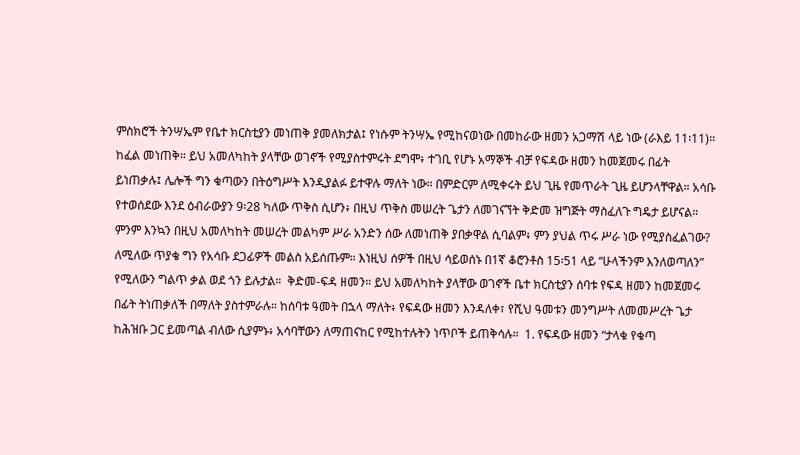ምስክሮች ትንሣኤም የቤተ ክርስቲያን መነጠቅ ያመለክታል፤ የነሱም ትንሣኤ የሚከናወነው በመከራው ዘመን አጋማሽ ላይ ነው (ራእይ 11፡11)።  ከፈል መነጠቅ። ይህ አመለካከት ያላቸው ወገኖች የሚያስተምሩት ደግሞ፥ ተገቢ የሆኑ አማኞች ብቻ የፍዳው ዘመን ከመጀመሩ በፊት ይነጠቃሉ፤ ሌሎች ግን ቁጣውን በትዕግሥት እንዲያልፉ ይተዋሉ ማለት ነው። በምድርም ለሚቀሩት ይህ ጊዜ የመጥራት ጊዜ ይሆንላቸዋል። አሳቡ የተወሰደው እንደ ዕብራውያን 9፡28 ካለው ጥቅስ ሲሆን፥ በዚህ ጥቅስ መሠረት ጌታን ለመገናኘት ቅድመ ዝግጅት ማስፈለጉ ግዴታ ይሆናል። ምንም እንኳን በዚህ አመለካከት መሠረት መልካም ሥራ አንድን ሰው ለመነጠቅ ያበቃዋል ሲባልም፥ ምን ያህል ጥሩ ሥራ ነው የሚያስፈልገው? ለሚለው ጥያቄ ግን የአሳቡ ደጋፊዎች መልስ አይሰጡም። እነዚህ ሰዎች በዚህ ሳይወሰኑ በ1ኛ ቆሮንቶስ 15፡51 ላይ “ሁላችንም እንለወጣለን” የሚለውን ግልጥ ቃል ወደ ጎን ይሉታል።  ቅድመ-ፍዳ ዘመን። ይህ አመለካከት ያላቸው ወገኖች ቤተ ክርስቲያን ሰባቱ የፍዳ ዘመን ከመጀመሩ በፊት ትነጠቃለች በማለት ያስተምራሉ። ከሰባቱ ዓመት በኋላ ማለት፥ የፍዳው ዘመን እንዳለቀ፣ የሺህ ዓመቱን መንግሥት ለመመሥረት ጌታ ከሕዝቡ ጋር ይመጣል ብለው ሲያምኑ፥ አሳባቸውን ለማጠናከር የሚከተሉትን ነጥቦች ይጠቅሳሉ።  1. የፍዳው ዘመን “ታላቁ የቁጣ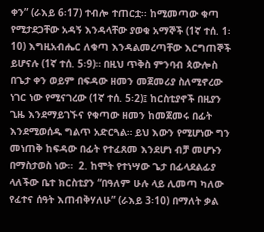ቀን” (ራእይ 6፡17) ተብሎ ተጠርቷ፡፡ ከሚመጣው ቁጣ የሚታደጋቸው አዳኝ እንዳላቸው ያወቁ አማኞች (1ኛ ተሰ. 1፡10) እግዚአብሔር ለቁጣ እንዳልመረጣቸው እርግጠኞች ይሆናሉ (1ኛ ተሰ. 5፡9)። በዚህ ጥቅስ ምንባብ ጳውሎስ በጌታ ቀን ወይም በፍዳው ዘመን መጀመሪያ ስለሚኖረው ነገር ነው የሚናገረው (1ኛ ተሰ. 5፡2)፤ ከርስቲያኖች በዚያን ጊዜ እንደማይገኙና የቁጣው ዘመን ከመጀመሩ በፊት እንደሚወሰዱ ግልጥ አድርጓል። ይህ እውን የሚሆነው ግን መነጠቅ ከፍዳው በፊት የተፈጸመ እንደሆነ ብቻ መሆኑን በማስታወስ ነው።  2. ከሞት የተነሣው ጌታ በፊላደልፊያ ላለችው ቤተ ክርስቲያን “በዓለም ሁሉ ላይ ሊመጣ ካለው የፈተና ሰዓት እጠብቅሃለሁ” (ራእይ 3፡10) በማለት ቃል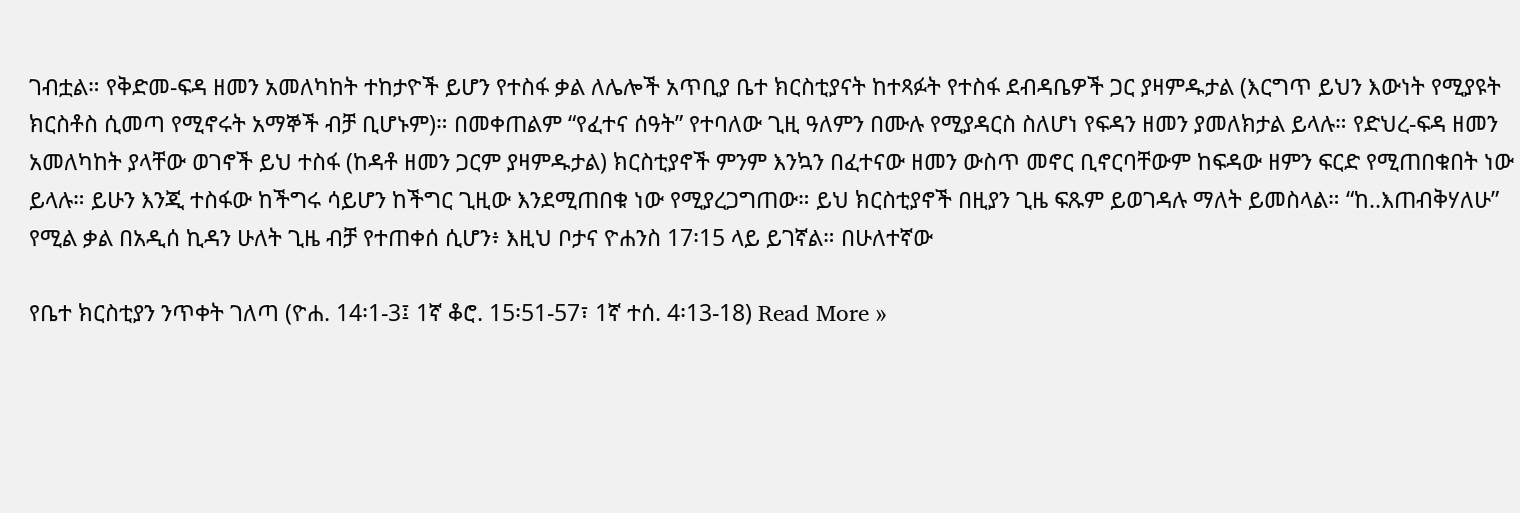ገብቷል። የቅድመ-ፍዳ ዘመን አመለካከት ተከታዮች ይሆን የተስፋ ቃል ለሌሎች አጥቢያ ቤተ ክርስቲያናት ከተጻፉት የተስፋ ደብዳቤዎች ጋር ያዛምዱታል (እርግጥ ይህን እውነት የሚያዩት ክርስቶስ ሲመጣ የሚኖሩት አማኞች ብቻ ቢሆኑም)። በመቀጠልም “የፈተና ሰዓት” የተባለው ጊዚ ዓለምን በሙሉ የሚያዳርስ ስለሆነ የፍዳን ዘመን ያመለክታል ይላሉ። የድህረ-ፍዳ ዘመን አመለካከት ያላቸው ወገኖች ይህ ተስፋ (ከዳቶ ዘመን ጋርም ያዛምዱታል) ክርስቲያኖች ምንም እንኳን በፈተናው ዘመን ውስጥ መኖር ቢኖርባቸውም ከፍዳው ዘምን ፍርድ የሚጠበቁበት ነው ይላሉ። ይሁን እንጂ ተስፋው ከችግሩ ሳይሆን ከችግር ጊዚው እንደሚጠበቁ ነው የሚያረጋግጠው። ይህ ክርስቲያኖች በዚያን ጊዜ ፍጹም ይወገዳሉ ማለት ይመስላል። “ከ..እጠብቅሃለሁ” የሚል ቃል በአዲሰ ኪዳን ሁለት ጊዜ ብቻ የተጠቀሰ ሲሆን፥ እዚህ ቦታና ዮሐንስ 17፡15 ላይ ይገኛል። በሁለተኛው

የቤተ ክርስቲያን ንጥቀት ገለጣ (ዮሐ. 14፡1-3፤ 1ኛ ቆሮ. 15፡51-57፣ 1ኛ ተሰ. 4፡13-18) Read More »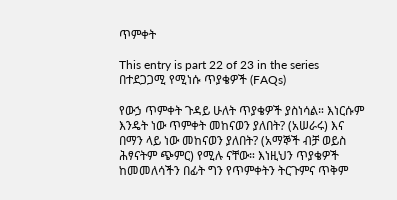ጥምቀት

This entry is part 22 of 23 in the series በተደጋጋሚ የሚነሱ ጥያቄዎች (FAQs)

የውኃ ጥምቀት ጉዳይ ሁለት ጥያቄዎች ያስነሳል። እነርሱም እንዴት ነው ጥምቀት መከናወን ያለበት? (አሠራሩ) እና በማን ላይ ነው መከናወን ያለበት? (አማኞች ብቻ ወይስ ሕፃናትም ጭምር) የሚሉ ናቸው። እነዚህን ጥያቄዎች ከመመለሳችን በፊት ግን የጥምቀትን ትርጉምና ጥቅም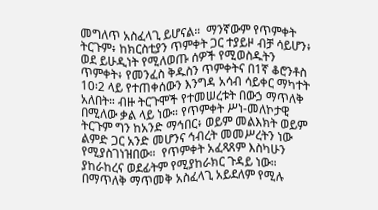መግለጥ አስፈላጊ ይሆናል።  ማንኛውም የጥምቀት ትርጉም፥ ከክርስቲያን ጥምቀት ጋር ተያይዞ ብቻ ሳይሆን፥ ወደ ይሁዲነት የሚለወጡ ሰዎች የሚወስዱትን ጥምቀት፥ የመንፈስ ቅዱስን ጥምቀትና በ1ኛ ቆሮንቶስ 10፡2 ላይ የተጠቀሰውን እንግዳ አሳብ ሳይቀር ማካተት አለበት። ብዙ ትርጉሞች የተመሠረቱት በውኃ ማጥለቅ በሚለው ቃል ላይ ነው። የጥምቀት ሥነ-መለኮታዊ ትርጉም ግን ከአንድ ማኅበር፥ ወይም መልእክት ወይም ልምድ ጋር አንድ መሆንና ኅብረት መመሥረትን ነው የሚያስገነዝበው።  የጥምቀት አፈጻጸም እስካሁን ያከራከረና ወደፊትም የሚያከራክር ጉዳይ ነው። በማጥለቅ ማጥመቅ አስፈላጊ አይደለም የሚሉ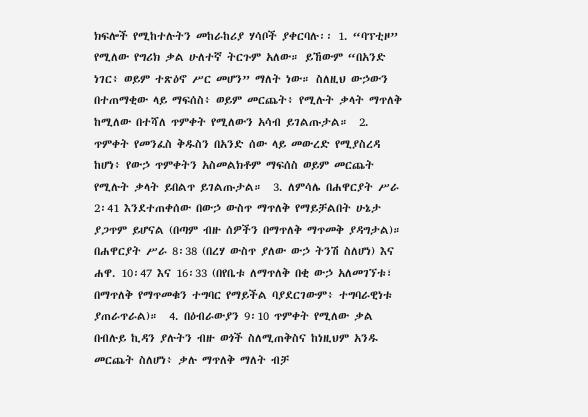ክፍሎች የሚከተሉትን መከራከሪያ ሃሳቦች ያቀርባሉ፡፡ 1. “ባፕቲዞ” የሚለው የግሪክ ቃል ሁለተኛ ትርጉም አለው። ይኸውም “በአንድ ነገር፥ ወይም ተጽዕኖ ሥር መሆን” ማለት ነው። ስለዚህ ውኃውን በተጠማቂው ላይ ማፍሰስ፥ ወይም መርጨት፥ የሚሉት ቃላት ማጥለቅ ከሚለው በተሻለ ጥምቀት የሚለውን አሳብ ይገልጡታል።  2. ጥምቀት የመንፈስ ቅዱስን በአንድ ሰው ላይ መውረድ የሚያስረዳ ከሆነ፥ የውኃ ጥምቀትን አስመልክቶም ማፍሰስ ወይም መርጨት የሚሉት ቃላት ይበልጥ ይገልጡታል።  3. ለምሳሌ በሐዋርያት ሥራ 2፡41 እንደተጠቀሰው በውኃ ውስጥ ማጥለቅ የማይቻልበት ሁኔታ ያጋጥም ይሆናል (በጣም ብዙ ሰዎችን በማጥለቅ ማጥመቅ ያዳግታል)። በሐዋርያት ሥራ 8፡38 (በረሃ ውስጥ ያለው ውኃ ትንሽ ስለሆነ) እና ሐዋ. 10፡47 እና 16፡33 (በየቤቱ ለማጥለቅ በቂ ውኃ አለመገኘቱ፣ በማጥለቅ የማጥመቁን ተግባር የማይችል ባያደርገውም፥ ተግባራዊነቱ ያጠራጥራል)።  4. በዕብራውያን 9፡10 ጥምቀት የሚለው ቃል በብሉይ ኪዳን ያሉትን ብዙ ወጎች ስለሚጠቅስና ከነዚህም አንዱ መርጨት ስለሆነ፥ ቃሉ ማጥለቅ ማለት ብቻ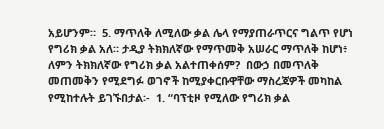አይሆንም።  5. ማጥለቅ ለሚለው ቃል ሌላ የማያጠራጥርና ግልጥ የሆነ የግሪክ ቃል አለ። ታዲያ ትክክለኛው የማጥመቅ አሠራር ማጥለቅ ከሆነ፥ ለምን ትክክለኛው የግሪክ ቃል አልተጠቀሰም?  በውኃ በመጥለቅ መጠመቅን የሚደግፉ ወገኖች ከሚያቀርቡዋቸው ማስረጃዎች መካከል የሚከተሉት ይገኙበታል፡-  1. “ባፕቲዞ የሚለው የግሪክ ቃል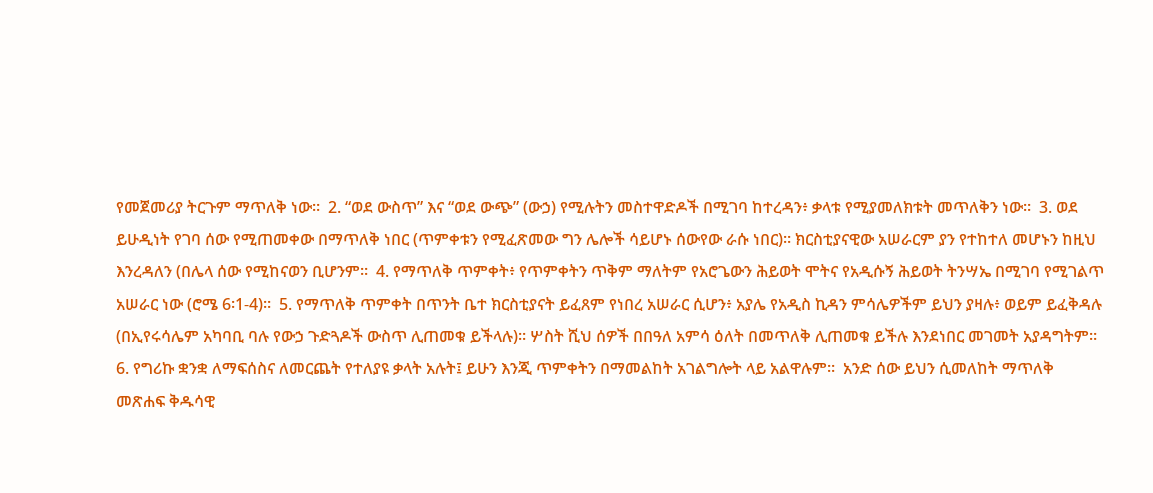የመጀመሪያ ትርጉም ማጥለቅ ነው።  2. “ወደ ውስጥ” እና “ወደ ውጭ” (ውኃ) የሚሉትን መስተዋድዶች በሚገባ ከተረዳን፥ ቃላቱ የሚያመለክቱት መጥለቅን ነው።  3. ወደ ይሁዲነት የገባ ሰው የሚጠመቀው በማጥለቅ ነበር (ጥምቀቱን የሚፈጽመው ግን ሌሎች ሳይሆኑ ሰውየው ራሱ ነበር)። ክርስቲያናዊው አሠራርም ያን የተከተለ መሆኑን ከዚህ እንረዳለን (በሌላ ሰው የሚከናወን ቢሆንም።  4. የማጥለቅ ጥምቀት፥ የጥምቀትን ጥቅም ማለትም የአሮጌውን ሕይወት ሞትና የአዲሱኝ ሕይወት ትንሣኤ በሚገባ የሚገልጥ አሠራር ነው (ሮሜ 6፡1-4)።  5. የማጥለቅ ጥምቀት በጥንት ቤተ ክርስቲያናት ይፈጸም የነበረ አሠራር ሲሆን፥ አያሌ የአዲስ ኪዳን ምሳሌዎችም ይህን ያዛሉ፥ ወይም ይፈቅዳሉ (በኢየሩሳሌም አካባቢ ባሉ የውኃ ጉድጓዶች ውስጥ ሊጠመቁ ይችላሉ)። ሦስት ሺህ ሰዎች በበዓለ አምሳ ዕለት በመጥለቅ ሊጠመቁ ይችሉ እንደነበር መገመት አያዳግትም።  6. የግሪኩ ቋንቋ ለማፍሰስና ለመርጨት የተለያዩ ቃላት አሉት፤ ይሁን እንጂ ጥምቀትን በማመልከት አገልግሎት ላይ አልዋሉም።  አንድ ሰው ይህን ሲመለከት ማጥለቅ መጽሐፍ ቅዱሳዊ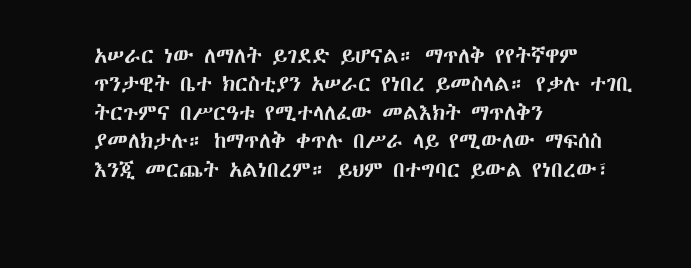አሠራር ነው ለማለት ይገደድ ይሆናል። ማጥለቅ የየትኛዋም ጥንታዊት ቤተ ክርስቲያን አሠራር የነበረ ይመስላል። የቃሉ ተገቢ ትርጉምና በሥርዓቱ የሚተላለፈው መልእክት ማጥለቅን ያመለክታሉ። ከማጥለቅ ቀጥሉ በሥራ ላይ የሚውለው ማፍሰስ እንጂ መርጨት አልነበረም። ይህም በተግባር ይውል የነበረው፣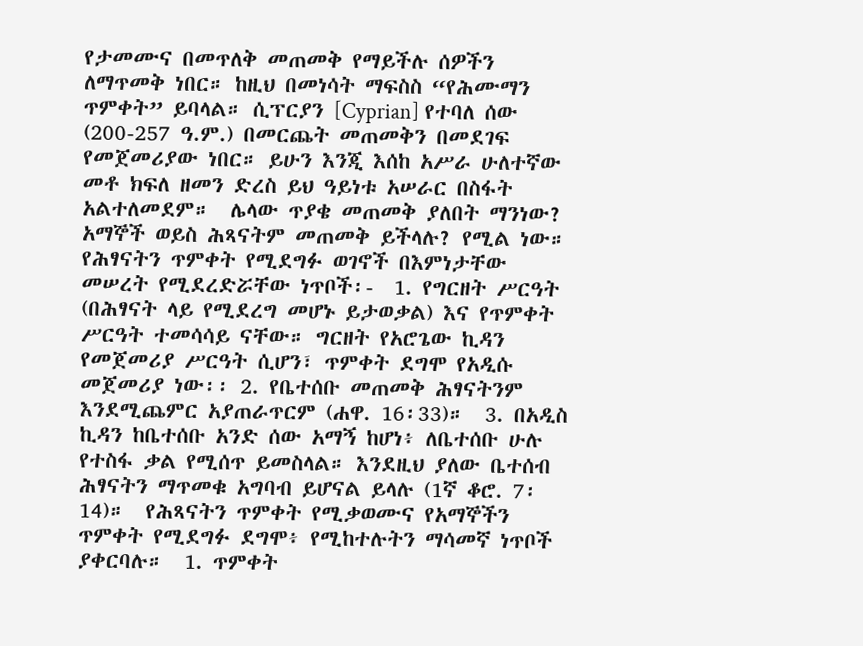የታመሙና በመጥለቅ መጠመቅ የማይችሉ ሰዎችን ለማጥመቅ ነበር። ከዚህ በመነሳት ማፍስስ “የሕሙማን ጥምቀት” ይባላል። ሲፕርያን [Cyprian] የተባለ ሰው (200-257 ዓ.ም.) በመርጨት መጠመቅን በመደገፍ የመጀመሪያው ነበር። ይሁን እንጂ እሰከ አሥራ ሁለተኛው መቶ ክፍለ ዘመን ድረስ ይህ ዓይነቱ አሠራር በስፋት አልተለመደም።  ሌላው ጥያቄ መጠመቅ ያለበት ማንነው? አማኞች ወይስ ሕጻናትም መጠመቅ ይችላሉ? የሚል ነው። የሕፃናትን ጥምቀት የሚደግፉ ወገኖች በእምነታቸው መሠረት የሚደረድሯቸው ነጥቦች፡-  1. የግርዘት ሥርዓት (በሕፃናት ላይ የሚደረግ መሆኑ ይታወቃል) እና የጥምቀት ሥርዓት ተመሳሳይ ናቸው። ግርዘት የአሮጌው ኪዳን የመጀመሪያ ሥርዓት ሲሆን፣ ጥምቀት ደግሞ የአዲሱ መጀመሪያ ነው፡፡ 2. የቤተሰቡ መጠመቅ ሕፃናትንም እንደሚጨምር አያጠራጥርም (ሐዋ. 16፡33)።  3. በአዲስ ኪዳን ከቤተሰቡ አንድ ሰው አማኝ ከሆነ፥ ለቤተሰቡ ሁሉ የተስፋ ቃል የሚሰጥ ይመስላል። እንደዚህ ያለው ቤተሰብ ሕፃናትን ማጥመቁ አግባብ ይሆናል ይላሉ (1ኛ ቆሮ. 7፡14)።  የሕጻናትን ጥምቀት የሚቃወሙና የአማኞችን ጥምቀት የሚደግፉ ደግሞ፥ የሚከተሉትን ማሳመኛ ነጥቦች ያቀርባሉ።  1. ጥምቀት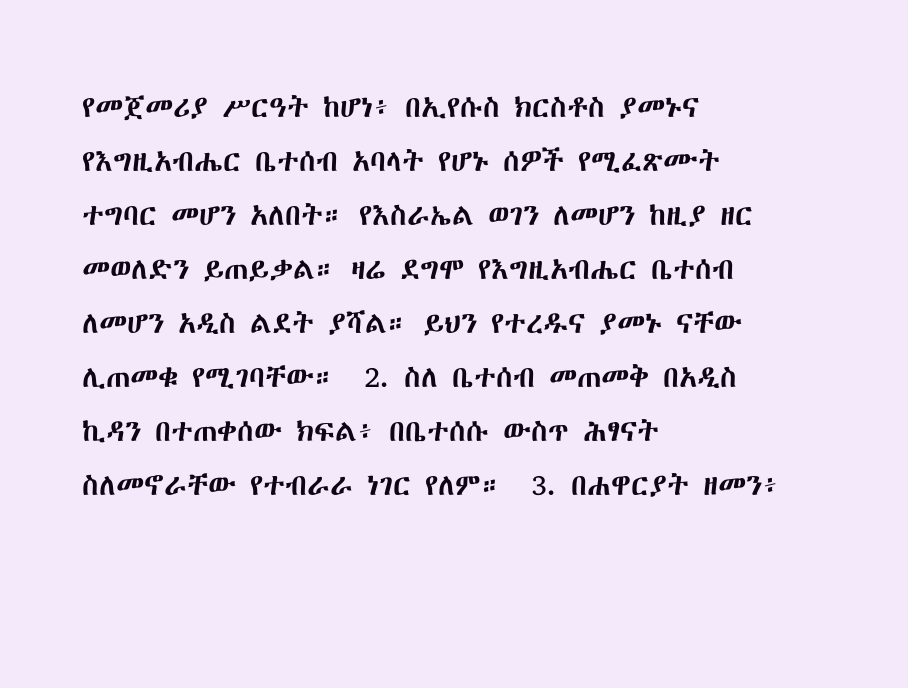የመጀመሪያ ሥርዓት ከሆነ፥ በኢየሱስ ክርስቶስ ያመኑና የእግዚአብሔር ቤተሰብ አባላት የሆኑ ሰዎች የሚፈጽሙት ተግባር መሆን አለበት። የእስራኤል ወገን ለመሆን ከዚያ ዘር መወለድን ይጠይቃል። ዛሬ ደግሞ የእግዚአብሔር ቤተሰብ ለመሆን አዲስ ልደት ያሻል። ይህን የተረዱና ያመኑ ናቸው ሊጠመቁ የሚገባቸው።  2. ስለ ቤተሰብ መጠመቅ በአዲስ ኪዳን በተጠቀሰው ክፍል፥ በቤተሰሱ ውስጥ ሕፃናት ስለመኖራቸው የተብራራ ነገር የለም።  3. በሐዋርያት ዘመን፥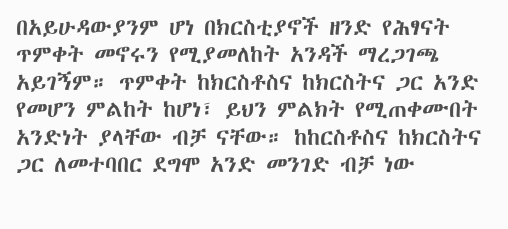በአይሁዳውያንም ሆነ በክርስቲያኖች ዘንድ የሕፃናት ጥምቀት መኖሩን የሚያመለከት አንዳች ማረጋገጫ አይገኝም። ጥምቀት ከክርስቶስና ከክርስትና ጋር አንድ የመሆን ምልከት ከሆነ፣ ይህን ምልክት የሚጠቀሙበት አንድነት ያላቸው ብቻ ናቸው። ከከርስቶስና ከክርስትና ጋር ለመተባበር ደግሞ አንድ መንገድ ብቻ ነው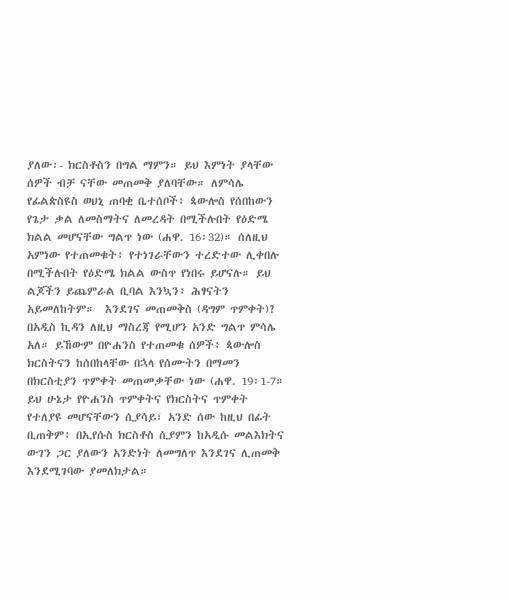ያለው፡- ክርስቶስን በግል ማምን። ይህ እምነት ያላቸው ሰዎች ብቻ ናቸው መጠመቅ ያለባቸው። ለምሳሌ የፊልጵስዩስ ወህኒ ጠባቂ ቤተሰቦች፥ ጳውሎስ የሰበከውን የጌታ ቃል ለመስማትና ለመረዳት በሚችሉበት የዕድሜ ክልል መሆናቸው ግልጥ ነው (ሐዋ. 16፡32)። ሰለዚህ አምነው የተጠመቁት፥ የተነገራቸውን ተረድተው ሊቀበሉ በሚችሉበት የዕድሜ ክልል ውስጥ የነበሩ ይሆናሉ። ይህ ልጆችን ይጨምራል ቢባል እንኳን፥ ሕፃናትን አይመለከትም።  እንደገና መጠመቅስ (ዳግም ጥምቀት)? በአዲስ ኪዳን ለዚህ ማስረጃ የሚሆን አንድ ግልጥ ምሳሌ አለ። ይኸውም በዮሐንስ የተጠመቁ ሰዎች፥ ጳውሎስ ክርስትናን ከሰበከላቸው በኋላ የሰሙትን በማመን በክርስቲያን ጥምቀት መጠመቃቸው ነው (ሐዋ. 19፡1-7። ይህ ሁኔታ የዮሐንስ ጥምቀትና የክርስትና ጥምቀት የተለያዩ መሆናቸውን ሲያሳይ፣ አንድ ሰው ከዚህ በፊት ቢጠቅም፥ በኢየሱስ ክርስቶስ ሲያምን ከአዲሱ መልእክትና ውገን ጋር ያለውን አንድነት ለመግለጥ እንደገና ሊጠመቅ እንደሚገባው ያመለክታል።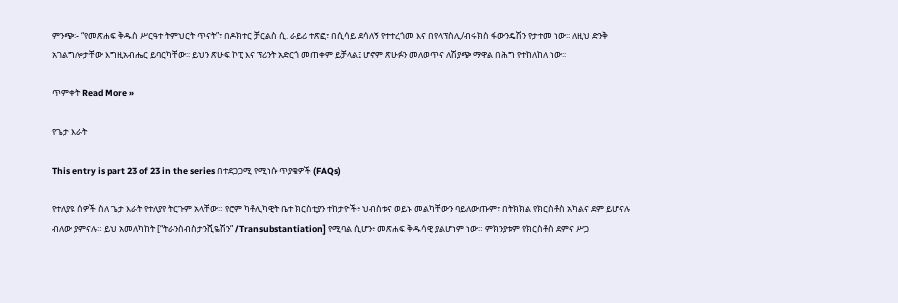ምንጭ፡- “የመጽሐፍ ቅዱስ ሥርዓተ ትምህርት ጥናት”፣ በዶክተር ቻርልስ ሲ. ራይሪ ተጽፎ፣ በሲሳይ ደሳለኝ የተተረጎመ እና በየላፕስሊ/ብሩክስ ፋውንዴሽን የታተመ ነው፡፡ ለዚህ ድንቅ አገልግሎታቸው እግዚአብሔር ይባርካቸው፡፡ ይህን ጽሁፍ ኮፒ እና ፕሪንት አድርጎ መጠቀም ይቻላል፤ ሆኖም ጽሁፉን መለወጥና ለሽያጭ ማዋል በሕግ የተከለከለ ነው፡፡

ጥምቀት Read More »

የጌታ እራት

This entry is part 23 of 23 in the series በተደጋጋሚ የሚነሱ ጥያቄዎች (FAQs)

የተለያዩ ሰዎች ስለ ጌታ እራት የተለያየ ትርጉም አላቸው። የሮም ካቶሊካዊት ቤተ ክርስቲያን ተከታዮች፥ ህብስቱና ወይኑ መልካቸውን ባይለውጡም፣ በትክክል የክርስቶስ አካልና ደም ይሆናሉ ብለው ያምናሉ። ይህ አመለካከት [“ትራንስብስታንሺዬሽን” /Transubstantiation] የሚባል ሲሆን፥ መጽሐፍ ቅዱሳዊ ያልሆነም ነው። ምክንያቱም የክርስቶስ ደምና ሥጋ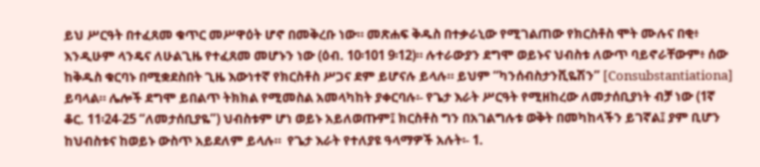ይህ ሥርዓት በተፈጸመ ቁጥር መሥዋዕት ሆኖ በመቅረቡ ነው። መጽሐፍ ቅዱስ በተቃራኒው የሚገልጠው የክርስቶስ ሞት ሙሉና በቂ፥ እንዲሁም ላንዴና ለሁልጊዜ የተፈጸመ መሆኑን ነው (ዕብ. 10፡101 9፡12)። ሉተራውያን ደግሞ ወይኑና ህብስቱ ለውጥ ባይኖራቸውም፥ ሰው ከቅዱስ ቁርባኑ በሚቋደስበት ጊዜ እውነተኛ የክርስቶስ ሥጋና ደም ይሆናሉ ይላሉ። ይህም “ካንሰብስታንቪዬሽን” [Consubstantiationa] ይባላል። ሌሎች ደግሞ ይበልጥ ትክክል የሚመስል አመላካከት ያቀርባሉ፡- የጌታ እራት ሥርዓት የሚዘከረው ለመታሰቢያነት ብቻ ነው (1ኛ ቆር. 11፡24-25 “ለመታሰቢያዬ”) ህብስቱም ሆነ ወይኑ አይለወጡም፤ ክርስቶስ ግን በአገልግሉቱ ወቅት በመካከላችን ይገኛል፤ ያም ቢሆን ከህብስቱና ከወይኑ ውስጥ አይደለም ይላሉ።  የጌታ እራት የተለያዩ ዓላማዎች አሉት፡- 1.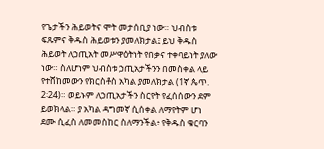የጌታችን ሕይወትና ሞት መታሰቢያ ነው። ህብስቱ ፍጹምና ቅዱስ ሕይወቱን ያመለክታል፤ ይህ ቅዱስ ሕይወት ለኃጢአት መሥዋዕትነት የበቃና ተቀባይነት ያለው ነው። ስለሆነም ህብስቱ ኃጢአታችንን በመስቀል ላይ የተሸከመውን የክርስቶስ አካል ያመለክታል (1ኛ ጴጥ. 2፡24)። ወይኑም ለኃጢአታችን ስርየት የፈሰሰውን ደም ይወክላል። ያ አካል ዳግመኛ ሲሰቀል ለማየትም ሆነ ደሙ ሲፈስ ለመመስከር ስለማንችል፥ የቅዱስ ቁርባን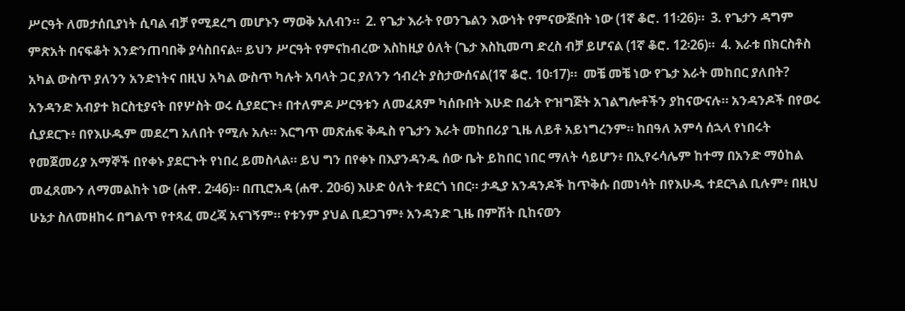ሥርዓት ለመታሰቢያነት ሲባል ብቻ የሚደረግ መሆኑን ማወቅ አለብን።  2. የጌታ እራት የወንጌልን እውነት የምናውጅበት ነው (1ኛ ቆሮ. 11፡26)።  3. የጌታን ዳግም ምጽአት በናፍቆት እንድንጠባበቅ ያሳስበናል፡፡ ይህን ሥርዓት የምናከብረው እስከዚያ ዕለት (ጌታ እስኪመጣ ድረስ ብቻ ይሆናል (1ኛ ቆሮ. 12፡26)።  4. እራቱ በክርስቶስ አካል ውስጥ ያለንን አንድነትና በዚህ አካል ውስጥ ካሉት አባላት ጋር ያለንን ኅብረት ያስታውሰናል(1ኛ ቆሮ. 10፡17)።  መቼ መቼ ነው የጌታ እራት መከበር ያለበት? አንዳንድ አብያተ ክርስቲያናት በየሦስት ወሩ ሲያደርጉ፥ በተለምዶ ሥርዓቱን ለመፈጸም ካሰቡበት እሁድ በፊት ዮዝግጅት አገልግሎቶችን ያከናውናሉ። አንዳንዶች በየወሩ ሲያደርጉ፥ በየእሁዱም መደረግ አለበት የሚሉ አሉ። እርግጥ መጽሐፍ ቅዱስ የጌታን እራት መከበሪያ ጊዜ ለይቶ አይነግረንም። ከበዓለ አምሳ ሰኋላ የነበሩት የመጀመሪያ አማኞች በየቀኑ ያደርጉት የነበረ ይመስላል። ይህ ግን በየቀኑ በእያንዳንዱ ሰው ቤት ይከበር ነበር ማለት ሳይሆን፥ በኢየሩሳሌም ከተማ በአንድ ማዕከል መፈጸሙን ለማመልከት ነው (ሐዋ. 2፡46)። በጢሮአዳ (ሐዋ. 20፡6) እሁድ ዕለት ተደርጎ ነበር። ታዲያ አንዳንዶች ከጥቅሱ በመነሳት በየእሁዱ ተደርጓል ቢሉም፥ በዚህ ሁኔታ ስለመዘከሩ በግልጥ የተጻፈ መረጃ አናገኝም። የቱንም ያህል ቢደጋገም፥ አንዳንድ ጊዜ በምሽት ቢከናወን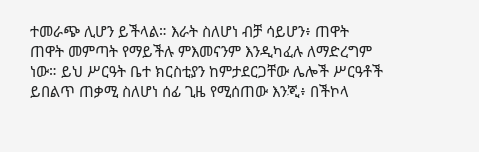ተመራጭ ሊሆን ይችላል። እራት ስለሆነ ብቻ ሳይሆን፥ ጠዋት ጠዋት መምጣት የማይችሉ ምእመናንም እንዲካፈሉ ለማድረግም ነው። ይህ ሥርዓት ቤተ ክርስቲያን ከምታደርጋቸው ሌሎች ሥርዓቶች ይበልጥ ጠቃሚ ስለሆነ ሰፊ ጊዜ የሚሰጠው እንጂ፥ በችኮላ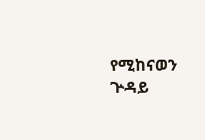የሚከናወን ጕዳይ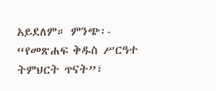አይደለም። ምንጭ፡- “የመጽሐፍ ቅዱስ ሥርዓተ ትምህርት ጥናት”፣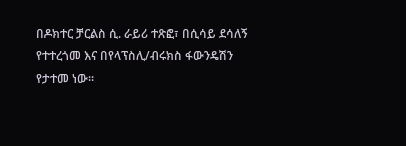በዶክተር ቻርልስ ሲ. ራይሪ ተጽፎ፣ በሲሳይ ደሳለኝ የተተረጎመ እና በየላፕስሊ/ብሩክስ ፋውንዴሽን የታተመ ነው፡፡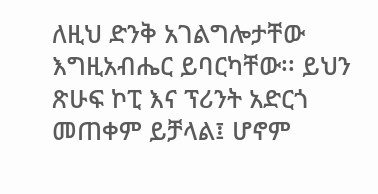ለዚህ ድንቅ አገልግሎታቸው እግዚአብሔር ይባርካቸው፡፡ ይህን ጽሁፍ ኮፒ እና ፕሪንት አድርጎ መጠቀም ይቻላል፤ ሆኖም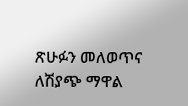ጽሁፉን መለወጥና ለሽያጭ ማዋል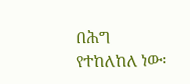በሕግ የተከለከለ ነው፡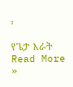፡

የጌታ እራት Read More »